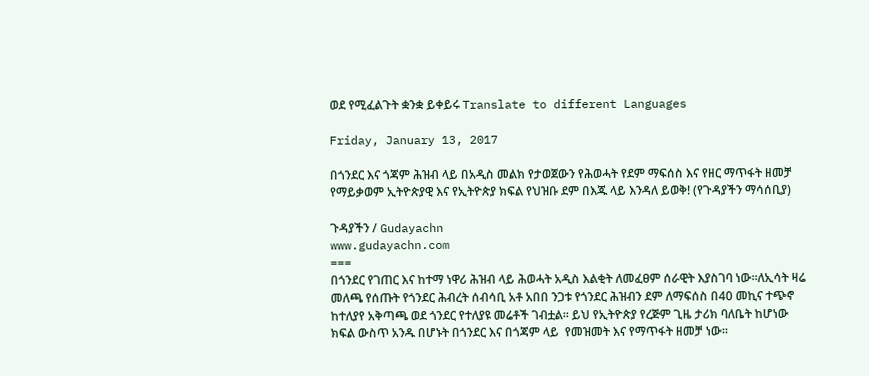ወደ የሚፈልጉት ቋንቋ ይቀይሩ Translate to different Languages

Friday, January 13, 2017

በጎንደር እና ጎጃም ሕዝብ ላይ በአዲስ መልክ የታወጀውን የሕወሓት የደም ማፍሰስ እና የዘር ማጥፋት ዘመቻ የማይቃወም ኢትዮጵያዊ እና የኢትዮጵያ ክፍል የህዝቡ ደም በእጁ ላይ እንዳለ ይወቅ! (የጉዳያችን ማሳሰቢያ)

ጉዳያችን / Gudayachn
www.gudayachn.com
===
በጎንደር የገጠር እና ከተማ ነዋሪ ሕዝብ ላይ ሕወሓት አዲስ እልቂት ለመፈፀም ሰራዊት እያስገባ ነው።ለኢሳት ዛሬ መለጫ የሰጡት የጎንደር ሕብረት ሰብሳቢ አቶ አበበ ንጋቱ የጎንደር ሕዝብን ደም ለማፍሰስ በ40 መኪና ተጭኖ ከተለያየ አቅጣጫ ወደ ጎንደር የተለያዩ መሬቶች ገብቷል። ይህ የኢትዮጵያ የረጅም ጊዜ ታሪክ ባለቤት ከሆነው ክፍል ውስጥ አንዱ በሆኑት በጎንደር እና በጎጃም ላይ  የመዝመት እና የማጥፋት ዘመቻ ነው።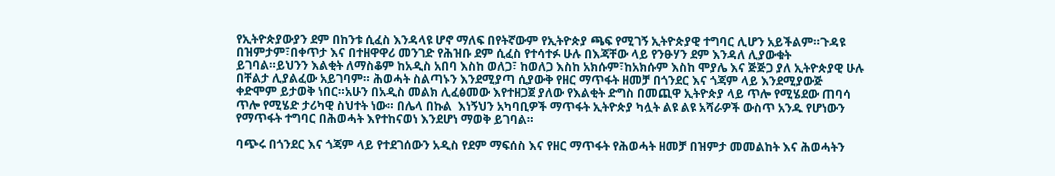የኢትዮጵያውያን ደም በከንቱ ሲፈስ እንዳላዩ ሆኖ ማለፍ በየትኛውም የኢትዮጵያ ጫፍ የሚገኝ ኢትዮጵያዊ ተግባር ሊሆን አይችልም።ጉዳዩ በዝምታም፣በቀጥታ እና በተዘዋዋሪ መንገድ የሕዝቡ ደም ሲፈስ የተሳተፉ ሁሉ በእጃቸው ላይ የንፁሃን ደም እንዳለ ሊያውቁት ይገባል።ይህንን እልቂት ለማስቆም ከአዲስ አበባ እስከ ወለጋ፣ ከወለጋ እስከ አክሱም፣ከአክሱም እስከ ሞያሌ እና ጅጅጋ ያለ ኢትዮጵያዊ ሁሉ በቸልታ ሊያልፈው አይገባም። ሕወሓት ስልጣኑን እንደሚያጣ ሲያውቅ የዘር ማጥፋት ዘመቻ በጎንደር እና ጎጃም ላይ እንደሚያውጅ ቀድሞም ይታወቅ ነበር።አሁን በአዲስ መልክ ሊፈፅመው እየተዘጋጀ ያለው የእልቂት ድግስ በመጪዋ ኢትዮጵያ ላይ ጥሎ የሚሄደው ጠባሳ ጥሎ የሚሄድ ታሪካዊ ስህተት ነው። በሌላ በኩል  እነኝህን አካባቢዎች ማጥፋት ኢትዮጵያ ካሏት ልዩ ልዩ አሻራዎች ውስጥ አንዱ የሆነውን    የማጥፋት ተግባር በሕወሓት እየተከናወነ እንደሆነ ማወቅ ይገባል።

ባጭሩ በጎንደር እና ጎጃም ላይ የተደገሰውን አዲስ የደም ማፍሰስ እና የዘር ማጥፋት የሕወሓት ዘመቻ በዝምታ መመልከት እና ሕወሓትን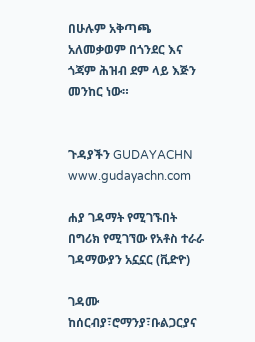በሁሉም አቅጣጫ አለመቃወም በጎንደር እና ጎጃም ሕዝብ ደም ላይ እጅን መንከር ነው።


ጉዳያችን GUDAYACHN www.gudayachn.com

ሐያ ገዳማት የሚገኙበት በግሪክ የሚገኘው የአቶስ ተራራ ገዳማውያን አኗኗር (ቪድዮ)

ገዳሙ ከሰርብያ፣ሮማንያ፣ቡልጋርያና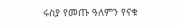ሩስያ የመጡ ዓለምን የናቁ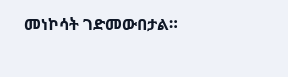መነኮሳት ገድመውበታል።